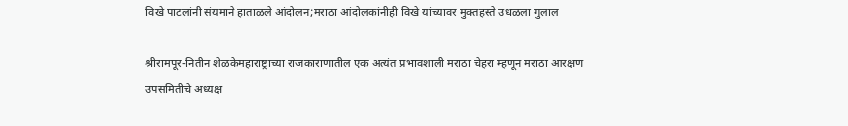विखे पाटलांनी संयमाने हाताळले आंदोलन;मराठा आंदोलकांनीही विखे यांच्यावर मुक्तहस्ते उधळला गुलाल

श्रीरामपूर-नितीन शेळकेमहाराष्ट्राच्या राजकाराणातील एक अत्यंत प्रभावशाली मराठा चेहरा म्हणून मराठा आरक्षण उपसमितीचे अध्यक्ष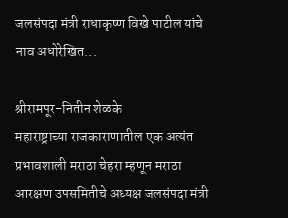जलसंपदा मंत्री राधाकृष्ण विखे पाटील यांचे नाव अधोरेखित...

श्रीरामपूर-नितीन शेळके
महाराष्ट्राच्या राजकाराणातील एक अत्यंत प्रभावशाली मराठा चेहरा म्हणून मराठा आरक्षण उपसमितीचे अध्यक्ष जलसंपदा मंत्री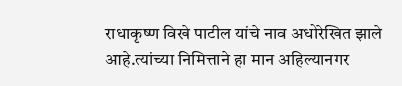राधाकृष्ण विखे पाटील यांचे नाव अधोरेखित झाले आहे.त्यांच्या निमित्ताने हा मान अहिल्यानगर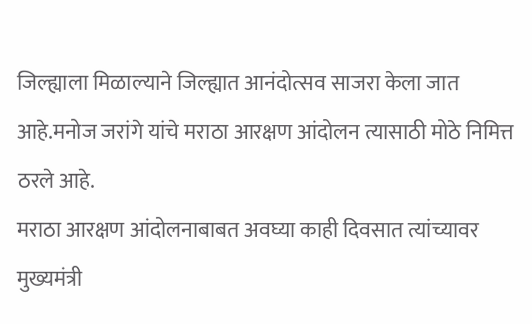जिल्ह्याला मिळाल्याने जिल्ह्यात आनंदोत्सव साजरा केला जात आहे.मनोज जरांगे यांचे मराठा आरक्षण आंदोलन त्यासाठी मोठे निमित्त ठरले आहे.
मराठा आरक्षण आंदोलनाबाबत अवघ्या काही दिवसात त्यांच्यावर मुख्यमंत्री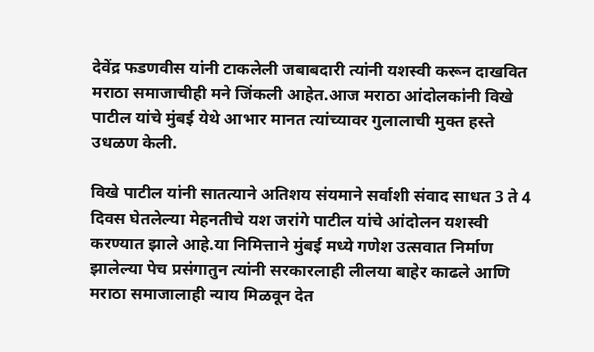देवेंद्र फडणवीस यांनी टाकलेली जबाबदारी त्यांनी यशस्वी करून दाखवित मराठा समाजाचीही मने जिंकली आहेत.आज मराठा आंदोलकांनी विखे पाटील यांचे मुंबई येथे आभार मानत त्यांच्यावर गुलालाची मुक्त हस्ते उधळण केली.

विखे पाटील यांनी सातत्याने अतिशय संयमाने सर्वाशी संवाद साधत 3 ते 4 दिवस घेतलेल्या मेहनतीचे यश जरांगे पाटील यांचे आंदोलन यशस्वी करण्यात झाले आहे.या निमित्ताने मुंबई मध्ये गणेश उत्सवात निर्माण झालेल्या पेच प्रसंगातुन त्यांनी सरकारलाही लीलया बाहेर काढले आणि मराठा समाजालाही न्याय मिळवून देत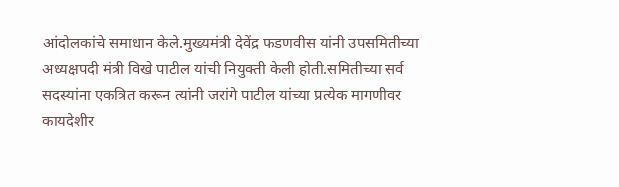आंदोलकांचे समाधान केले.मुख्यमंत्री देवेंद्र फडणवीस यांनी उपसमितीच्या अध्यक्षपदी मंत्री विखे पाटील यांची नियुक्ती केली होती.समितीच्या सर्व सदस्यांना एकत्रित करून त्यांनी जरांगे पाटील यांच्या प्रत्येक मागणीवर कायदेशीर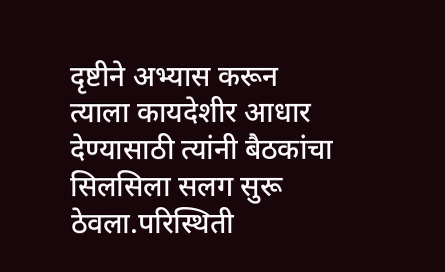दृष्टीने अभ्यास करून त्याला कायदेशीर आधार देण्यासाठी त्यांनी बैठकांचा सिलसिला सलग सुरू ठेवला.परिस्थिती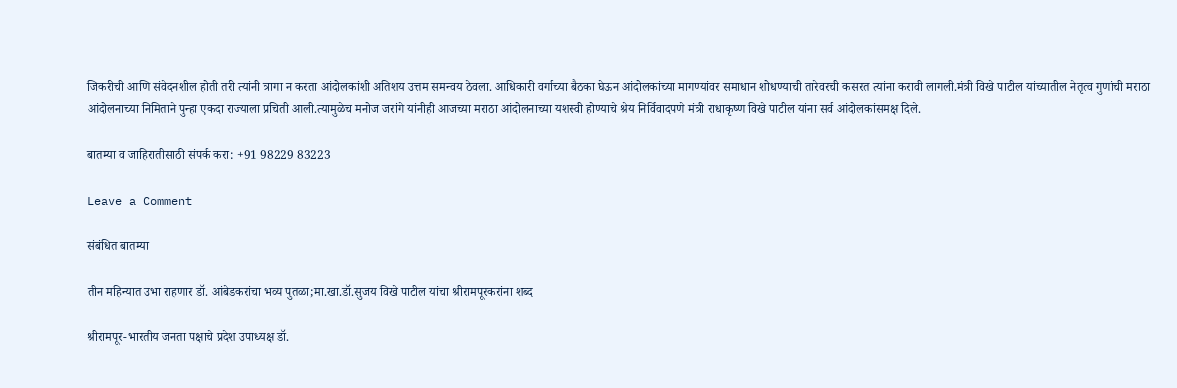जिकरीची आणि संवेदनशील होती तरी त्यांनी त्रागा न करता आंदोलकांशी अतिशय उत्तम समन्वय ठेवला. आधिकारी वर्गाच्या बैठका घेऊन आंदोलकांच्या मागण्यांवर समाधान शोधण्याची तारेवरची कसरत त्यांना करावी लागली.मंत्री विखे पाटील यांच्यातील नेतृत्व गुणांची मराठा आंदोलनाच्या निमिताने पुन्हा एकदा राज्याला प्रचिती आली.त्यामुळेच मनोज जरांगे यांनीही आजच्या मराठा आंदोलनाच्या यशस्वी होण्याचे श्रेय निर्विवादपणे मंत्री राधाकृष्ण विखे पाटील यांना सर्व आंदोलकांसमक्ष दिले.

बातम्या व जाहिरातीसाठी संपर्क करा: +91 98229 83223

Leave a Comment

संबंधित बातम्या

तीन महिन्यात उभा राहणार डॉ. आंबेडकरांचा भव्य पुतळा;मा.खा.डॉ.सुजय विखे पाटील यांचा श्रीरामपूरकरांना शब्द

श्रीरामपूर-भारतीय जनता पक्षाचे प्रदेश उपाध्यक्ष डॉ.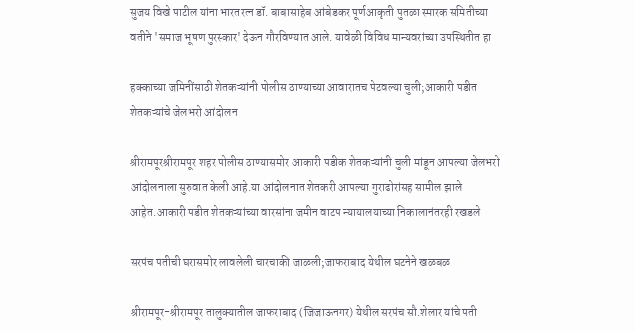सुजय विखे पाटील यांना भारतरत्न डॉ. बाबासाहेब आंबेडकर पूर्णआकृती पुतळा स्मारक समितीच्या वतीने 'समाज भूषण पुरस्कार' देऊन गौरविण्यात आले. यावेळी विविध मान्यवरांच्या उपस्थितीत हा

हक्काच्या जमिनींसाठी शेतकऱ्यांनी पोलीस ठाण्याच्या आवारातच पेटवल्या चुली;आकारी पडीत शेतकऱ्यांचे जेलभरो आंदोलन

श्रीरामपूरश्रीरामपूर शहर पोलीस ठाण्यासमोर आकारी पडीक शेतकऱ्यांनी चुली मांडून आपल्या जेलभरो आंदोलनाला सुरुवात केली आहे.या आंदोलनात शेतकरी आपल्या गुराढोरांसह सामील झाले आहेत.आकारी पडीत शेतकऱ्यांच्या वारसांना जमीन वाटप न्यायालयाच्या निकालानंतरही रखडले

सरपंच पतीची घरासमोर लावलेली चारचाकी जाळली;जाफराबाद येथील घटनेने खळबळ

श्रीरामपूर-श्रीरामपूर तालुक्यातील जाफराबाद (जिजाऊनगर) येथील सरपंच सौ.शेलार यांचे पती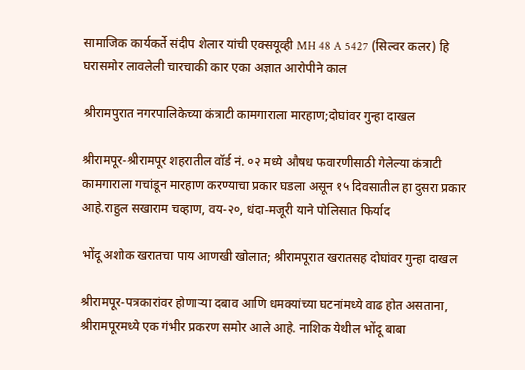सामाजिक कार्यकर्ते संदीप शेलार यांची एक्सयूव्ही MH 48 A 5427 (सिल्वर कलर) हि घरासमोर लावलेली चारचाकी कार एका अज्ञात आरोपीने काल

श्रीरामपुरात नगरपालिकेच्या कंत्राटी कामगाराला मारहाण;दोघांवर गुन्हा दाखल

श्रीरामपूर-श्रीरामपूर शहरातील वॉर्ड नं. ०२ मध्ये औषध फवारणीसाठी गेलेल्या कंत्राटी कामगाराला गचांडून मारहाण करण्याचा प्रकार घडला असून १५ दिवसातील हा दुसरा प्रकार आहे.राहुल सखाराम चव्हाण, वय-२०, धंदा-मजूरी याने पोलिसात फिर्याद

भोंदू अशोक खरातचा पाय आणखी खोलात; श्रीरामपूरात खरातसह दोघांवर गुन्हा दाखल

श्रीरामपूर-पत्रकारांवर होणाऱ्या दबाव आणि धमक्यांच्या घटनांमध्ये वाढ होत असताना, श्रीरामपूरमध्ये एक गंभीर प्रकरण समोर आले आहे. नाशिक येथील भोंदू बाबा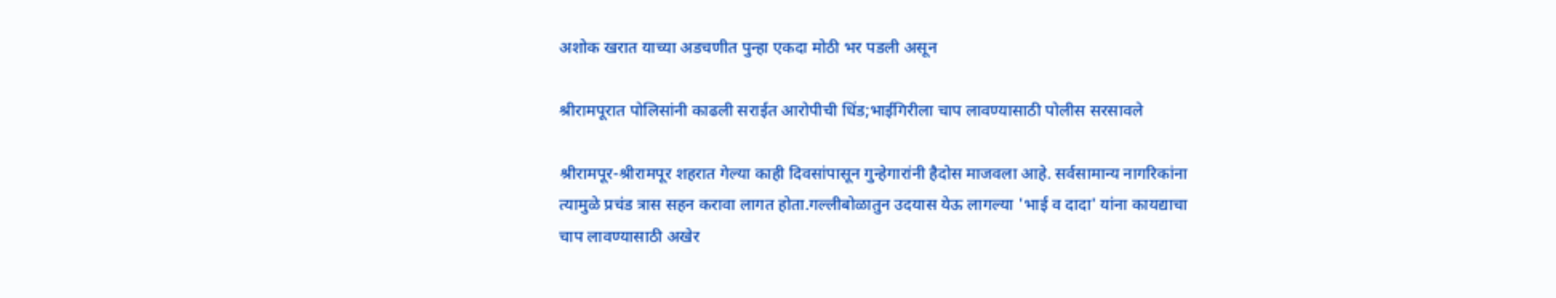अशोक खरात याच्या अडचणीत पुन्हा एकदा मोठी भर पडली असून

श्रीरामपूरात पोलिसांनी काढली सराईत आरोपीची धिंड;भाईगिरीला चाप लावण्यासाठी पोलीस सरसावले

श्रीरामपूर-श्रीरामपूर शहरात गेल्या काही दिवसांपासून गुन्हेगारांनी हैदोस माजवला आहे. सर्वसामान्य नागरिकांना त्यामुळे प्रचंड त्रास सहन करावा लागत होता.गल्लीबोळातुन उदयास येऊ लागल्या 'भाई व दादा' यांना कायद्याचा चाप लावण्यासाठी अखेर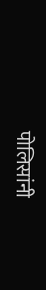पोलिसांनी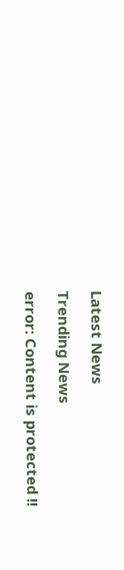Latest News

Trending News

error: Content is protected !!